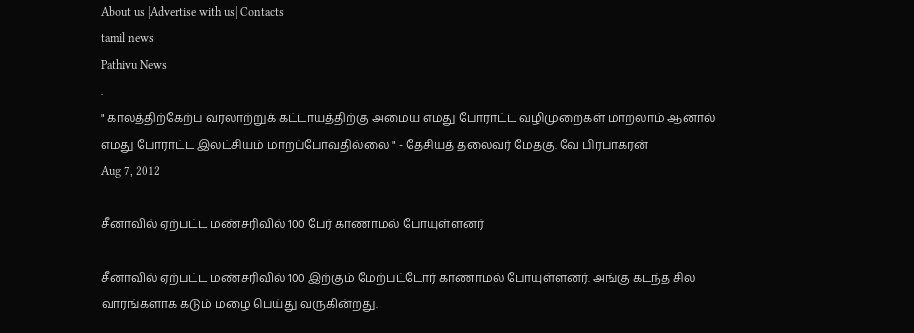About us |Advertise with us| Contacts
tamil news
Pathivu News
.
" காலத்திற்கேற்ப வரலாற்றுக் கட்டாயத்திற்கு அமைய எமது போராட்ட வழிமுறைகள் மாறலாம் ஆனால் எமது போராட்ட இலட்சியம் மாறப்போவதில்லை " - தேசியத் தலைவர் மேதகு. வே பிரபாகரன்
Aug 7, 2012

சீனாவில் ஏற்பட்ட மண்சரிவில் 100 பேர் காணாமல் போயுள்ளனர்

சீனாவில் ஏற்பட்ட மண்சரிவில் 100 இற்கும் மேற்பட்டோர் காணாமல் போயுள்ளனர். அங்கு கடந்த சில வாரங்களாக கடும் மழை பெய்து வருகின்றது.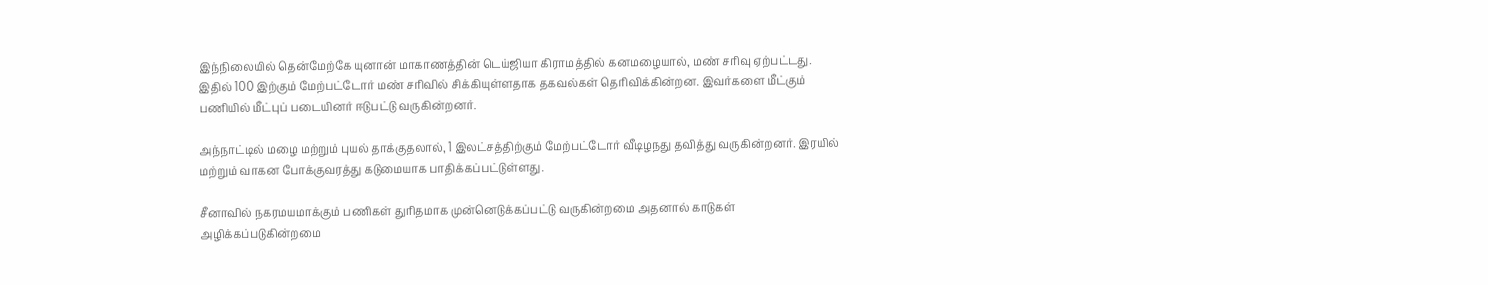இந்நிலையில் தென்மேற்கே யுனான் மாகாணத்தின் டெய்ஜியா கிராமத்தில் கனமழையால், மண் சரிவு ஏற்பட்டது. இதில் 100 இற்கும் மேற்பட்டோர் மண் சரிவில் சிக்கியுள்ளதாக தகவல்கள் தெரிவிக்கின்றன. இவர்களை மீட்கும் பணியில் மீட்புப் படையினர் ஈடுபட்டு வருகின்றனர்.

அந்நாட்டில் மழை மற்றும் புயல் தாக்குதலால், 1 இலட்சத்திற்கும் மேற்பட்டோர் வீடிழநது தவித்து வருகின்றனர். இரயில் மற்றும் வாகன ‌போக்குவரத்து கடுமையாக பாதிக்கப்பட்டுள்ளது.

சீனாவில் நகரமயமாக்கும் பணிகள் துரிதமாக முன்னெடுக்கப்பட்டு வருகின்றமை அதனால் காடுகள் அழிக்கப்படுகின்றமை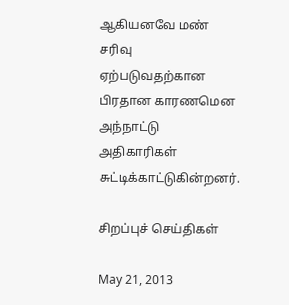ஆகியனவே மண் சரிவு ஏற்படுவதற்கான பிரதான காரணமென அந்நாட்டு அதிகாரிகள் சுட்டிக்காட்டுகின்றனர்.

சிறப்புச் செய்திகள்

May 21, 2013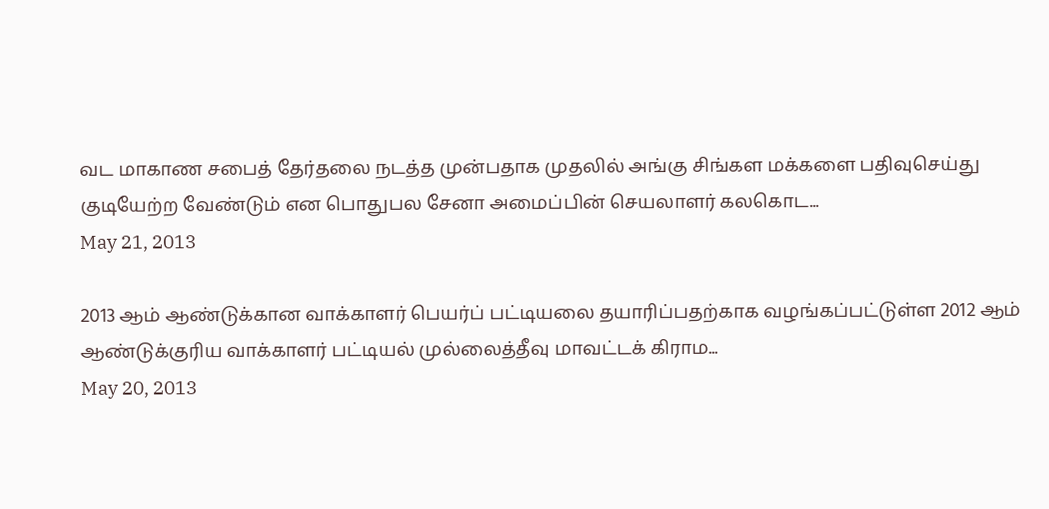வட மாகாண சபைத் தேர்தலை நடத்த முன்பதாக முதலில் அங்கு சிங்கள மக்களை பதிவுசெய்து குடியேற்ற வேண்டும் என பொதுபல சேனா அமைப்பின் செயலாளர் கலகொட...
May 21, 2013

2013 ஆம் ஆண்டுக்கான வாக்காளர் பெயர்ப் பட்டியலை தயாரிப்பதற்காக வழங்கப்பட்டுள்ள 2012 ஆம் ஆண்டுக்குரிய வாக்காளர் பட்டியல் முல்லைத்தீவு மாவட்டக் கிராம...
May 20, 2013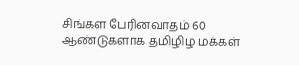சிங்கள பேரினவாதம் 60 ஆண்டுகளாக தமிழிழ மக்கள்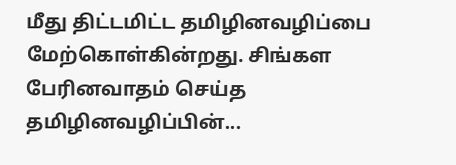மீது திட்டமிட்ட தமிழினவழிப்பை மேற்கொள்கின்றது. சிங்கள பேரினவாதம் செய்த தமிழினவழிப்பின்...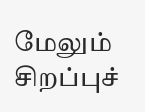மேலும் சிறப்புச்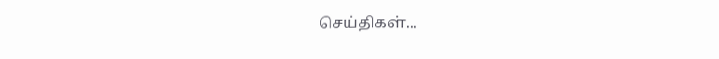செய்திகள்...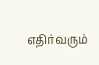எதிர்வரும்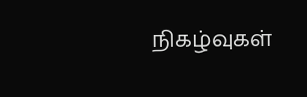நிகழ்வுகள்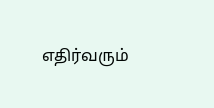எதிர்வரும்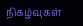நிகழ்வுகள்